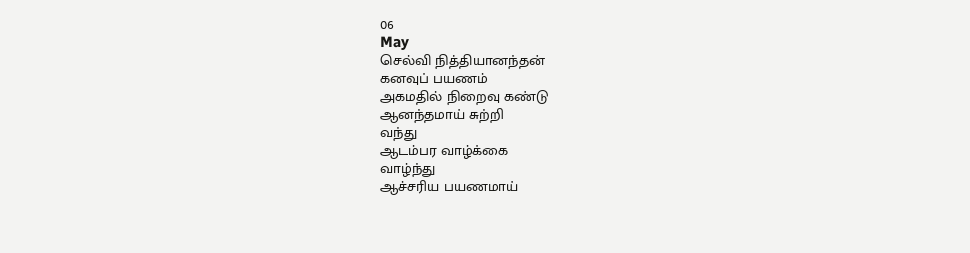06
May
செல்வி நித்தியானந்தன்
கனவுப் பயணம்
அகமதில் நிறைவு கண்டு
ஆனந்தமாய் சுற்றி
வந்து
ஆடம்பர வாழ்க்கை
வாழ்ந்து
ஆச்சரிய பயணமாய்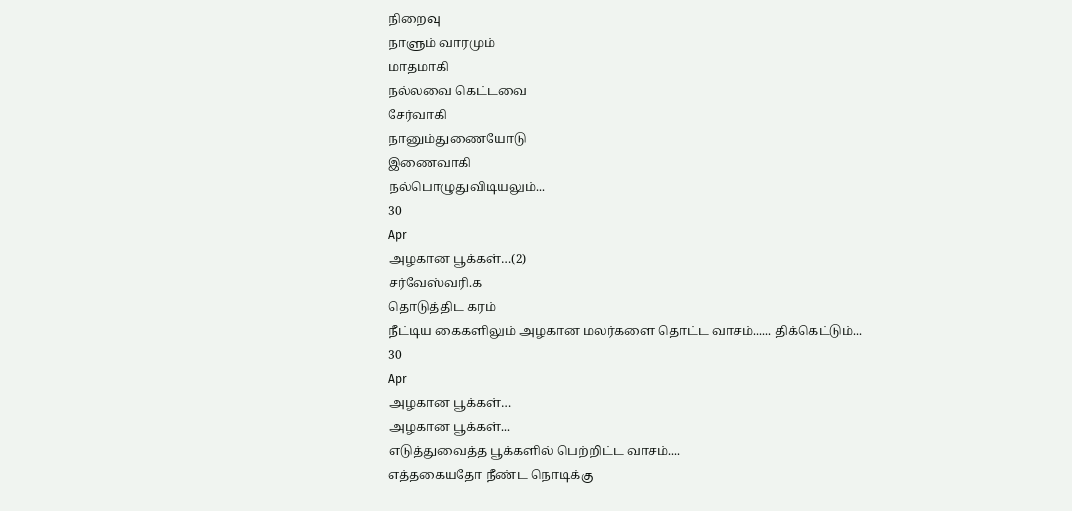நிறைவு
நாளும் வாரமும்
மாதமாகி
நல்லவை கெட்டவை
சேர்வாகி
நானும்துணையோடு
இணைவாகி
நல்பொழுதுவிடியலும்...
30
Apr
அழகான பூக்கள்…(2)
சர்வேஸ்வரி.க
தொடுத்திட கரம்
நீட்டிய கைகளிலும் அழகான மலர்களை தொட்ட வாசம்...... திக்கெட்டும்...
30
Apr
அழகான பூக்கள்…
அழகான பூக்கள்...
எடுத்துவைத்த பூக்களில் பெற்றிட்ட வாசம்....
எத்தகையதோ நீண்ட நொடிக்கு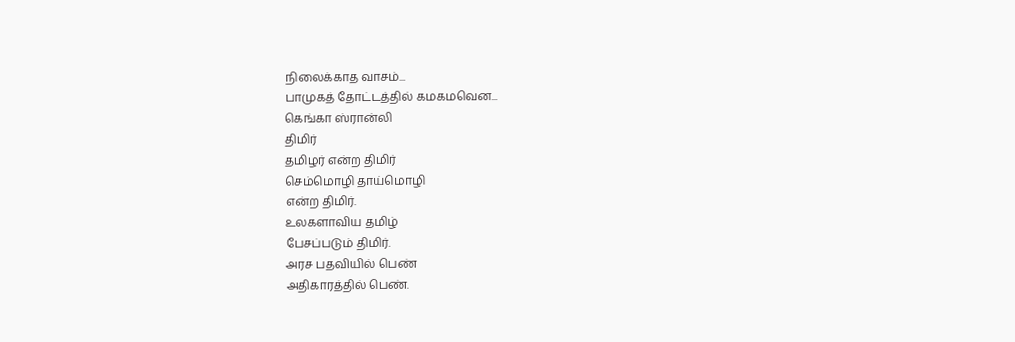நிலைக்காத வாசம்...
பாமுகத் தோட்டத்தில் கமகமவென...
கெங்கா ஸ்ரான்லி
திமிர்
தமிழர் என்ற திமிர்
செம்மொழி தாய்மொழி
என்ற திமிர்.
உலகளாவிய தமிழ்
பேசப்படும் திமிர்.
அரச பதவியில் பெண்
அதிகாரத்தில் பெண்.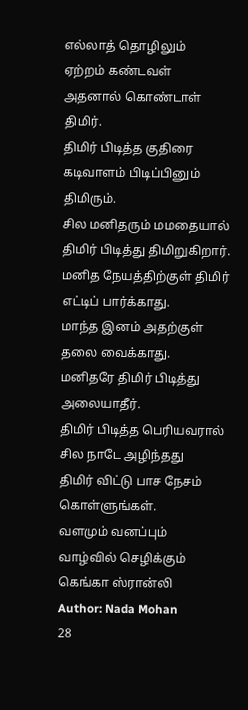எல்லாத் தொழிலும்
ஏற்றம் கண்டவள்
அதனால் கொண்டாள்
திமிர்.
திமிர் பிடித்த குதிரை
கடிவாளம் பிடிப்பினும்
திமிரும்.
சில மனிதரும் மமதையால்
திமிர் பிடித்து திமிறுகிறார்.
மனித நேயத்திற்குள் திமிர்
எட்டிப் பார்க்காது.
மாந்த இனம் அதற்குள்
தலை வைக்காது.
மனிதரே திமிர் பிடித்து
அலையாதீர்.
திமிர் பிடித்த பெரியவரால்
சில நாடே அழிந்தது
திமிர் விட்டு பாச நேசம்
கொள்ளுங்கள்.
வளமும் வனப்பும்
வாழ்வில் செழிக்கும்
கெங்கா ஸ்ரான்லி
Author: Nada Mohan
28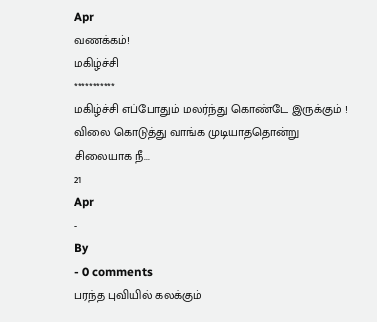Apr
வணக்கம்!
மகிழ்ச்சி
***********
மகிழ்ச்சி எப்போதும் மலர்ந்து கொண்டே இருக்கும் !
விலை கொடுத்து வாங்க முடியாததொன்று
சிலையாக நீ...
21
Apr
-
By
- 0 comments
பரந்த புவியில் கலக்கும்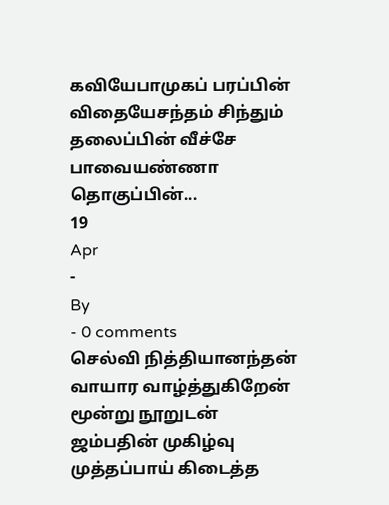கவியேபாமுகப் பரப்பின் விதையேசந்தம் சிந்தும் தலைப்பின் வீச்சே
பாவையண்ணா தொகுப்பின்...
19
Apr
-
By
- 0 comments
செல்வி நித்தியானந்தன்
வாயார வாழ்த்துகிறேன்
மூன்று நூறுடன்
ஜம்பதின் முகிழ்வு
முத்தப்பாய் கிடைத்த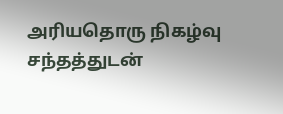அரியதொரு நிகழ்வு
சந்தத்துடன்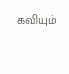கவியும்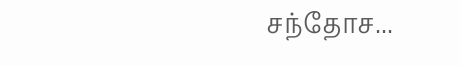சந்தோச...